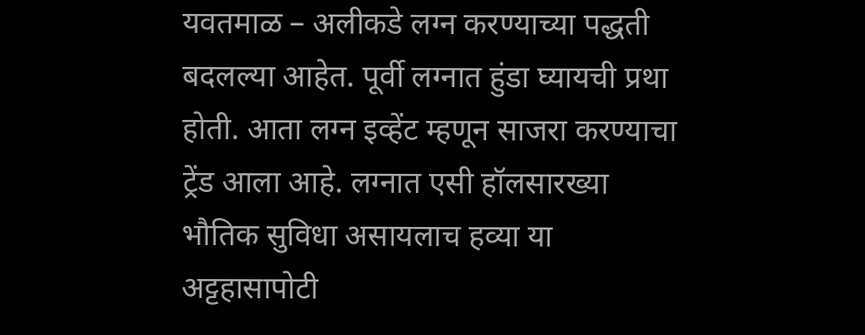यवतमाळ – अलीकडे लग्न करण्याच्या पद्धती बदलल्या आहेत. पूर्वी लग्नात हुंडा घ्यायची प्रथा होती. आता लग्न इव्हेंट म्हणून साजरा करण्याचा ट्रेंड आला आहे. लग्नात एसी हॉलसारख्या भौतिक सुविधा असायलाच हव्या या अट्टहासापोटी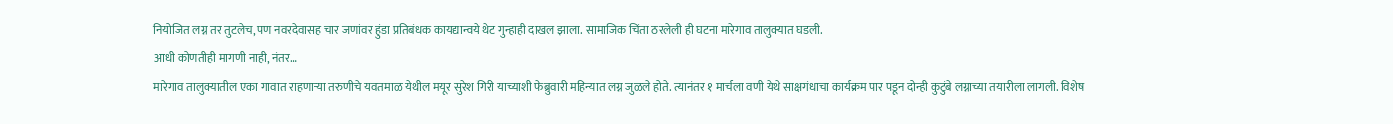नियोजित लग्न तर तुटलेच, पण नवरदेवासह चार जणांवर हुंडा प्रतिबंधक कायद्यान्वये थेट गुन्हाही दाखल झाला. सामाजिक चिंता ठरलेली ही घटना मारेगाव तालुक्यात घडली.
आधी कोणतीही मागणी नाही, नंतर…
मारेगाव तालुक्यातील एका गावात राहणाऱ्या तरुणीचे यवतमाळ येथील मयूर सुरेश गिरी याच्याशी फेब्रुवारी महिन्यात लग्न जुळले होते. त्यानंतर १ मार्चला वणी येथे साक्षगंधाचा कार्यक्रम पार पडून दोन्ही कुटुंबे लग्नाच्या तयारीला लागली. विशेष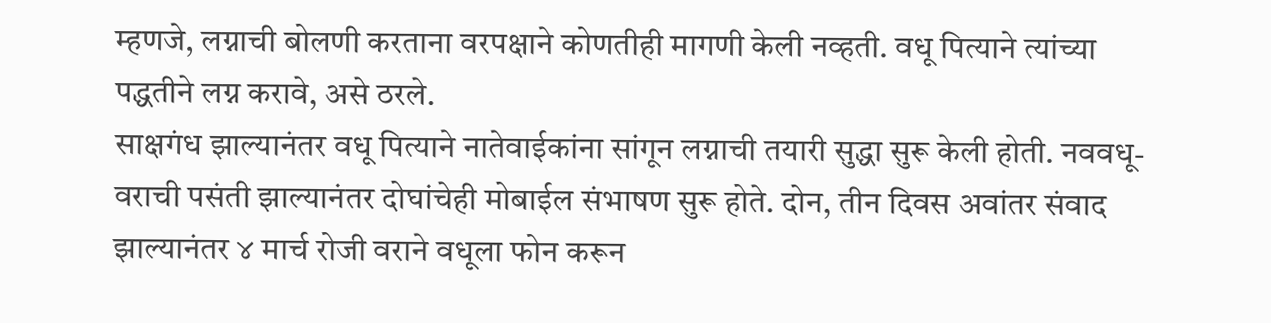म्हणजे, लग्नाची बोलणी करताना वरपक्षाने कोणतीही मागणी केली नव्हती. वधू पित्याने त्यांच्या पद्धतीने लग्न करावे, असे ठरले.
साक्षगंध झाल्यानंतर वधू पित्याने नातेवाईकांना सांगून लग्नाची तयारी सुद्धा सुरू केली होती. नववधू-वराची पसंती झाल्यानंतर दोघांचेही मोबाईल संभाषण सुरू होते. दोन, तीन दिवस अवांतर संवाद झाल्यानंतर ४ मार्च रोजी वराने वधूला फोन करून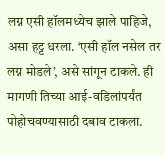लग्न एसी हॉलमध्येच झाले पाहिजे, असा हट्ट धरला. ‘एसी हॉल नसेल तर लग्न मोडले’, असे सांगून टाकले. ही मागणी तिच्या आई-वडिलांपर्यंत पोहोचवण्यासाठी दबाव टाकला.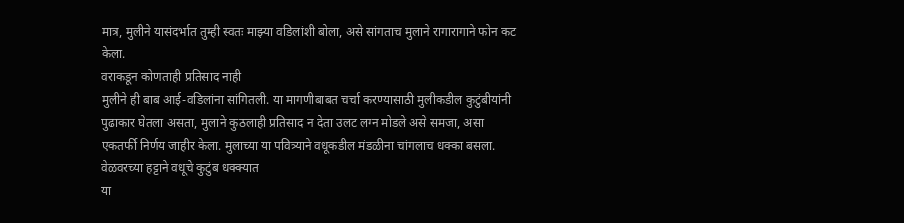मात्र, मुलीने यासंदर्भात तुम्ही स्वतः माझ्या वडिलांशी बोला, असे सांगताच मुलाने रागारागाने फोन कट केला.
वराकडून कोणताही प्रतिसाद नाही
मुलीने ही बाब आई-वडिलांना सांगितली. या मागणीबाबत चर्चा करण्यासाठी मुलीकडील कुटुंबीयांनी पुढाकार घेतला असता, मुलाने कुठलाही प्रतिसाद न देता उलट लग्न मोडले असे समजा, असा एकतर्फी निर्णय जाहीर केला. मुलाच्या या पवित्र्याने वधूकडील मंडळीना चांगलाच धक्का बसला.
वेळवरच्या हट्टाने वधूचे कुटुंब धक्क्यात
या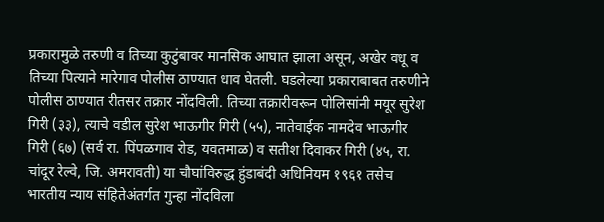प्रकारामुळे तरुणी व तिच्या कुटुंबावर मानसिक आघात झाला असून, अखेर वधू व तिच्या पित्याने मारेगाव पोलीस ठाण्यात धाव घेतली. घडलेल्या प्रकाराबाबत तरुणीने पोलीस ठाण्यात रीतसर तक्रार नोंदविली. तिच्या तक्रारीवरून पोलिसांनी मयूर सुरेश गिरी (३३), त्याचे वडील सुरेश भाऊगीर गिरी (५५), नातेवाईक नामदेव भाऊगीर गिरी (६७) (सर्व रा. पिंपळगाव रोड, यवतमाळ) व सतीश दिवाकर गिरी (४५, रा. चांदूर रेल्वे, जि. अमरावती) या चौघांविरुद्ध हुंडाबंदी अधिनियम १९६१ तसेच भारतीय न्याय संहितेअंतर्गत गुन्हा नोंदविला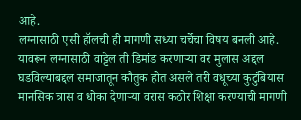आहे.
लग्नासाठी एसी हॉलची ही मागणी सध्या चर्चेचा विषय बनली आहे. यावरून लग्नासाठी वाट्टेल ती डिमांड करणाऱ्या वर मुलास अद्दल घडविल्याबद्दल समाजातून कौतुक होत असले तरी वधूच्या कुटुंबियास मानसिक त्रास व धोका देणाऱ्या वरास कठोर शिक्षा करण्याची मागणी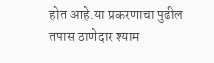होत आहे.या प्रकरणाचा पुढील तपास ठाणेदार श्याम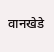वानखेडे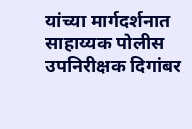यांच्या मार्गदर्शनात साहाय्यक पोलीस उपनिरीक्षक दिगांबर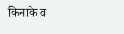किनाके व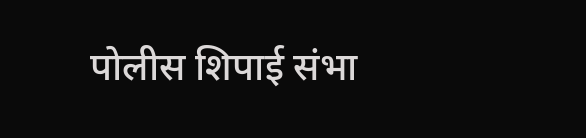पोलीस शिपाई संभा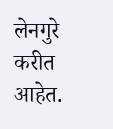लेनगुरे करीत आहेत.